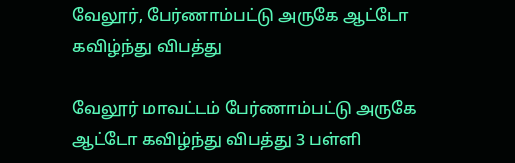வேலூர், பேர்ணாம்பட்டு அருகே ஆட்டோ கவிழ்ந்து விபத்து

வேலூர் மாவட்டம் பேர்ணாம்பட்டு அருகே ஆட்டோ கவிழ்ந்து விபத்து 3 பள்ளி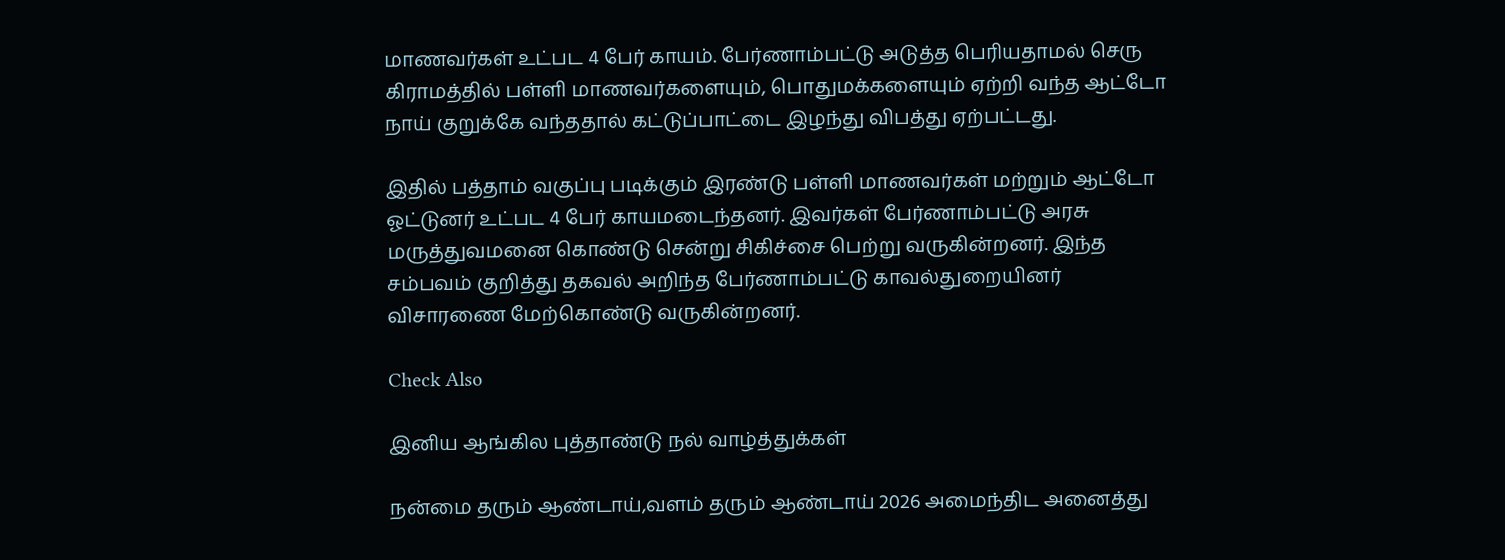மாணவர்கள் உட்பட 4 பேர் காயம். பேர்ணாம்பட்டு அடுத்த பெரியதாமல் செரு கிராமத்தில் பள்ளி மாணவர்களையும், பொதுமக்களையும் ஏற்றி வந்த ஆட்டோ நாய் குறுக்கே வந்ததால் கட்டுப்பாட்டை இழந்து விபத்து ஏற்பட்டது.

இதில் பத்தாம் வகுப்பு படிக்கும் இரண்டு பள்ளி மாணவர்கள் மற்றும் ஆட்டோ ஓட்டுனர் உட்பட 4 பேர் காயமடைந்தனர். இவர்கள் பேர்ணாம்பட்டு அரசு மருத்துவமனை கொண்டு சென்று சிகிச்சை பெற்று வருகின்றனர். இந்த சம்பவம் குறித்து தகவல் அறிந்த பேர்ணாம்பட்டு காவல்துறையினர் விசாரணை மேற்கொண்டு வருகின்றனர்.

Check Also

இனிய ஆங்கில புத்தாண்டு நல் வாழ்த்துக்கள்

நன்மை தரும் ஆண்டாய்,வளம் தரும் ஆண்டாய் 2026 அமைந்திட அனைத்து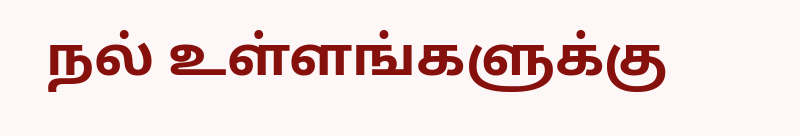நல் உள்ளங்களுக்கு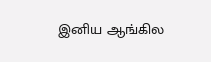இனிய ஆங்கில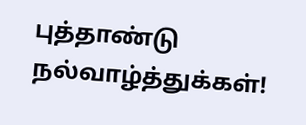புத்தாண்டு நல்வாழ்த்துக்கள்!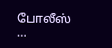போலீஸ் …